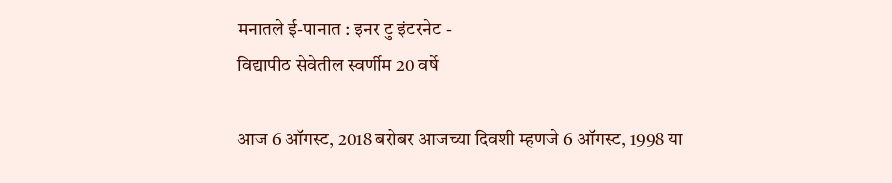मनातले ई-पानात : इनर टु इंटरनेट -
विद्यापीठ सेवेतील स्वर्णीम 20 वर्षे

आज 6 ऑगस्ट, 2018 बरोबर आजच्या दिवशी म्हणजे 6 ऑगस्ट, 1998 या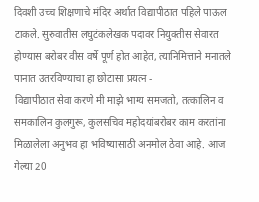दिवशी उच्च शिक्षणाचे मंदिर अर्थात विद्यापीठात पहिले पाऊल टाकले. सुरुवातीस लघुटंकलेखक पदावर नियुक्तीस सेवारत होण्यास बरोबर वीस वर्षे पूर्ण होत आहेत, त्यानिमित्ताने मनातले पानात उतरविण्याचा हा छोटासा प्रयत्न -
विद्यापीठात सेवा करणे मी माझे भाग्य समजतो, तत्कालिन व समकालिन कुलगुरू, कुलसचिव महोदयांबरोबर काम करतांना मिळालेला अनुभव हा भविष्यासाठी अनमोल ठेवा आहे. आज गेल्या 20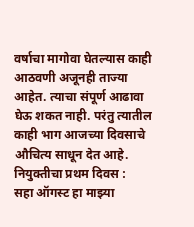वर्षाचा मागोवा घेतल्यास काही आठवणी अजूनही ताज्या आहेत. त्याचा संपूर्ण आढावा घेऊ शकत नाही. परंतु त्यातील काही भाग आजच्या दिवसाचे औचित्य साधून देत आहे.
नियुक्तीचा प्रथम दिवस :
सहा ऑगस्ट हा माझ्या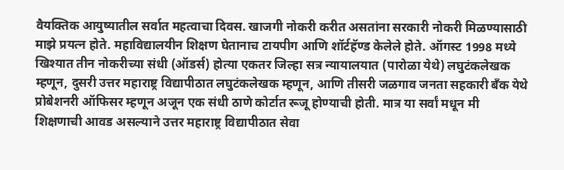वैयक्तिक आयुष्यातील सर्वात महत्वाचा दिवस. खाजगी नोकरी करीत असतांना सरकारी नोकरी मिळण्यासाठी माझे प्रयत्न होते. महाविद्यालयीन शिक्षण घेतानाच टायपीग आणि शॉर्टहॅण्ड केलेले होते. ऑगस्ट 1998 मध्ये खिश्यात तीन नोकरीच्या संधी (ऑडर्स) होत्या एकतर जिल्हा सत्र न्यायालयात (पारोळा येथे) लघुटंकलेखक म्हणून, दुसरी उत्तर महाराष्ट्र विद्यापीठात लघुटंकलेखक म्हणून, आणि तीसरी जळगाव जनता सहकारी बँक येथे प्रोबेशनरी ऑफिसर म्हणून अजून एक संधी ठाणे कोर्टात रूजू होण्याची होती. मात्र या सर्वां मधून मी शिक्षणाची आवड असल्याने उत्तर महाराष्ट्र विद्यापीठात सेवा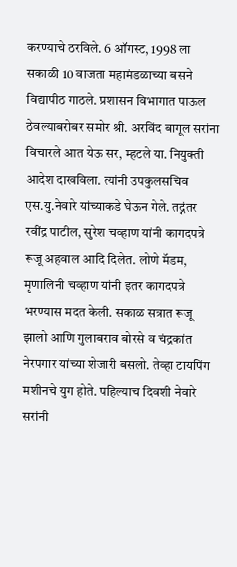करण्याचे ठरविले. 6 ऑगस्ट, 1998 ला सकाळी 10 वाजता महामंडळाच्या बसने विद्यापीठ गाठले. प्रशासन विभागात पाऊल ठेवल्याबरोबर समोर श्री. अरविंद बागूल सरांना विचारले आत येऊ सर, म्हटले या. नियुक्ती आदेश दाखविला. त्यांनी उपकुलसचिव एस.यु.नेवारे यांच्याकडे घेऊन गेले. तद्नंतर रवींद्र पाटील, सुरेश चव्हाण यांनी कागदपत्रे रूजू अहवाल आदि दिलेत. लोणे मॅडम, मृणालिनी चव्हाण यांनी इतर कागदपत्रे भरण्यास मदत केली. सकाळ सत्रात रूजू झालो आणि गुलाबराव बोरसे व चंद्रकांत नेरपगार यांच्या शेजारी बसलो. तेव्हा टायपिंग मशीनचे युग होते. पहिल्याच दिवशी नेवारे सरांनी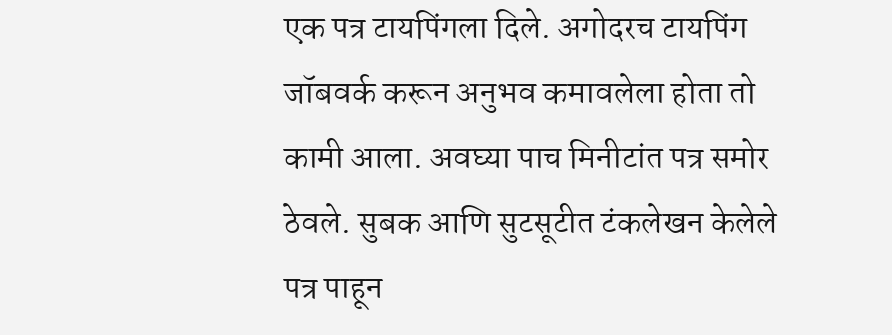एक पत्र टायपिंगला दिले. अगोदरच टायपिंग जॉबवर्क करून अनुभव कमावलेला होता तो कामी आला. अवघ्या पाच मिनीटांत पत्र समोर ठेवले. सुबक आणि सुटसूटीत टंकलेखन केलेले पत्र पाहून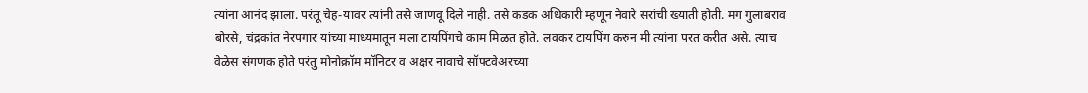त्यांना आनंद झाला. परंतू चेह-यावर त्यांनी तसे जाणवू दिले नाही. तसे कडक अधिकारी म्हणून नेवारे सरांची ख्याती होती. मग गुलाबराव बोरसे, चंद्रकांत नेरपगार यांच्या माध्यमातून मला टायपिंगचे काम मिळत होते. लवकर टायपिंग करुन मी त्यांना परत करीत असे. त्याच वेळेस संगणक होते परंतु मोनोक्रॉम मॉनिटर व अक्षर नावाचे सॉफ्टवेअरच्या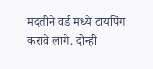मदतीने वर्ड मध्ये टायपिंग करावे लागे. दोन्ही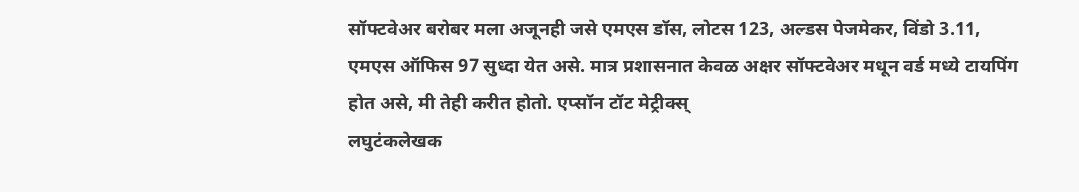सॉफ्टवेअर बरोबर मला अजूनही जसे एमएस डॉस, लोटस 123, अल्डस पेजमेकर, विंडो 3.11, एमएस ऑफिस 97 सुध्दा येत असे. मात्र प्रशासनात केवळ अक्षर सॉफ्टवेअर मधून वर्ड मध्ये टायपिंग होत असे, मी तेही करीत होतो. एप्सॉन टॉट मेट्रीक्स्
लघुटंकलेखक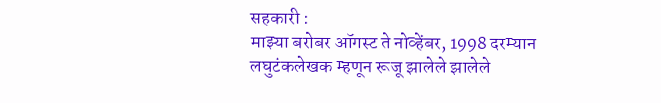सहकारी :
माझ्या बरोबर ऑगस्ट ते नोव्हेंबर, 1998 दरम्यान लघुटंकलेखक म्हणून रूजू झालेले झालेले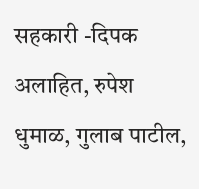सहकारी -दिपक अलाहित, रुपेश धुमाळ, गुलाब पाटील,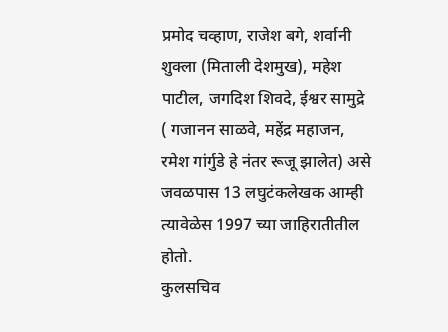प्रमोद चव्हाण, राजेश बगे, शर्वानी शुक्ला (मिताली देशमुख), महेश पाटील, जगदिश शिवदे, ईश्वर सामुद्रे ( गजानन साळवे, महेंद्र महाजन, रमेश गांर्गुडे हे नंतर रूजू झालेत) असे जवळपास 13 लघुटंकलेखक आम्ही त्यावेळेस 1997 च्या जाहिरातीतील होतो.
कुलसचिव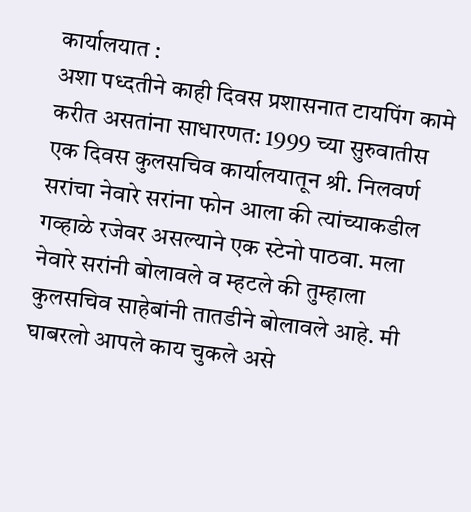कार्यालयात :
अशा पध्दतीने काही दिवस प्रशासनात टायपिंग कामे करीत असतांना साधारणत: 1999 च्या सुरुवातीस एक दिवस कुलसचिव कार्यालयातून श्री. निलवर्ण सरांचा नेवारे सरांना फोन आला की त्यांच्याकडील गव्हाळे रजेवर असल्याने एक स्टेनो पाठवा. मला नेवारे सरांनी बोलावले व म्हटले की तुम्हाला कुलसचिव साहेबांनी तातडीने बोलावले आहे. मी घाबरलो आपले काय चुकले असे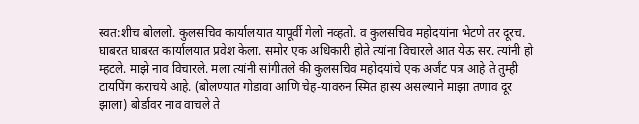स्वत:शीच बोललो. कुलसचिव कार्यालयात यापूर्वी गेलो नव्हतो. व कुलसचिव महोदयांना भेटणे तर दूरच. घाबरत घाबरत कार्यालयात प्रवेश केला. समोर एक अधिकारी होते त्यांना विचारले आत येऊ सर. त्यांनी हो म्हटले. माझे नाव विचारले. मला त्यांनी सांगीतले की कुलसचिव महोदयांचे एक अर्जंट पत्र आहे ते तुम्ही टायपिंग कराचये आहे. (बोलण्यात गोडावा आणि चेह-यावरुन स्मित हास्य असल्याने माझा तणाव दूर झाला) बोर्डावर नाव वाचले ते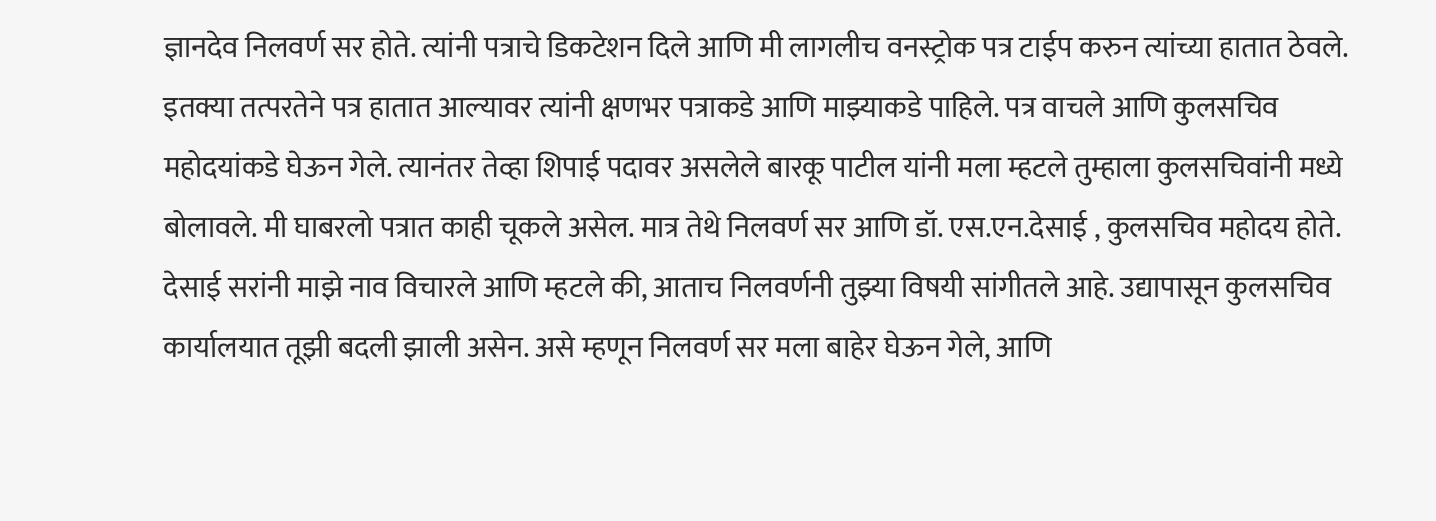ज्ञानदेव निलवर्ण सर होते. त्यांनी पत्राचे डिकटेशन दिले आणि मी लागलीच वनस्ट्रोक पत्र टाईप करुन त्यांच्या हातात ठेवले. इतक्या तत्परतेने पत्र हातात आल्यावर त्यांनी क्षणभर पत्राकडे आणि माझ्याकडे पाहिले. पत्र वाचले आणि कुलसचिव महोदयांकडे घेऊन गेले. त्यानंतर तेव्हा शिपाई पदावर असलेले बारकू पाटील यांनी मला म्हटले तुम्हाला कुलसचिवांनी मध्ये बोलावले. मी घाबरलो पत्रात काही चूकले असेल. मात्र तेथे निलवर्ण सर आणि डॉ. एस.एन.देसाई , कुलसचिव महोदय होते. देसाई सरांनी माझे नाव विचारले आणि म्हटले की, आताच निलवर्णनी तुझ्या विषयी सांगीतले आहे. उद्यापासून कुलसचिव कार्यालयात तूझी बदली झाली असेन. असे म्हणून निलवर्ण सर मला बाहेर घेऊन गेले, आणि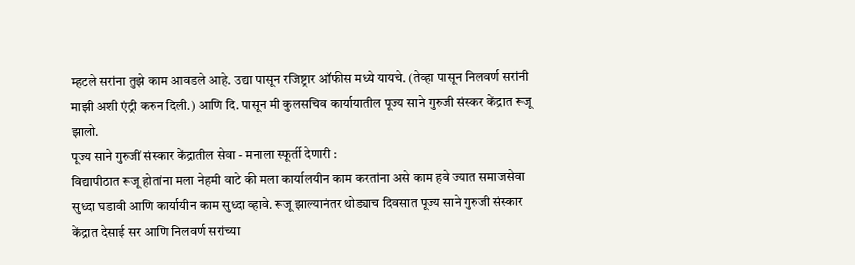म्हटले सरांना तुझे काम आवडले आहे. उद्या पासून रजिष्ट्रार ऑफीस मध्ये यायचे. (तेव्हा पासून निलवर्ण सरांनी माझी अशी एंट्री करुन दिली.) आणि दि. पासून मी कुलसचिव कार्यायातील पूज्य साने गुरुजी संस्कर केंद्रात रूजू झालो.
पूज्य साने गुरुजीं संस्कार केंद्रातील सेवा - मनाला स्फूर्ती देणारी :
विद्यापीठात रूजू होतांना मला नेहमी वाटे की मला कार्यालयीन काम करतांना असे काम हवे ज्यात समाजसेवा सुध्दा घडावी आणि कार्यायीन काम सुध्दा व्हावे. रूजू झाल्यानंतर थोड्याच दिवसात पूज्य साने गुरुजी संस्कार केंद्रात देसाई सर आणि निलवर्ण सरांच्या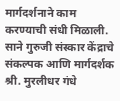मार्गदर्शनाने काम करण्याची संधी मिळाली. साने गुरुजी संस्कार केंद्राचे संकल्पक आणि मार्गदर्शक श्री. मुरलीधर गंधे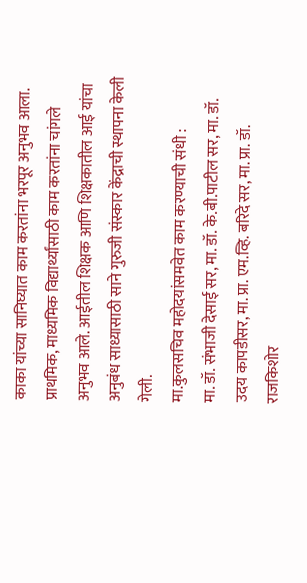काका यांच्या सानिघ्यात काम करतांना भरपूर अनुभव आला. प्राथमिक, माध्यमिक विद्यार्थ्यांसाठी काम करतांना चांगले अनुभव आले. आईतील शिक्षक आणि शिक्षकातील आई यांचा अनुबंध साध्यासाठी साने गुरुजी संस्कार केंद्राची स्थापना केली गेली.
मा.कुलसचिव महोदयांसमवेत काम करण्याची संधी :
मा. डॉ. संभाजी देसाई सर, मा. डॉ. के.बी.पाटील सर, मा. डॉ. उदय कापडीसर, मा. प्रा. एम.व्हि. बरिदे सर, मा. प्रा. डॉ. राजकिशोर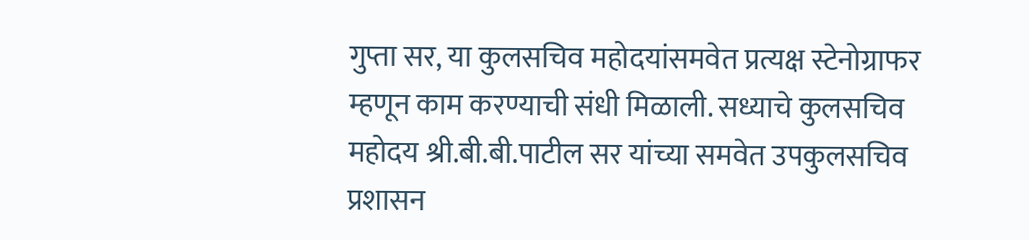गुप्ता सर, या कुलसचिव महोदयांसमवेत प्रत्यक्ष स्टेनोग्राफर म्हणून काम करण्याची संधी मिळाली. सध्याचे कुलसचिव महोदय श्री.बी.बी.पाटील सर यांच्या समवेत उपकुलसचिव प्रशासन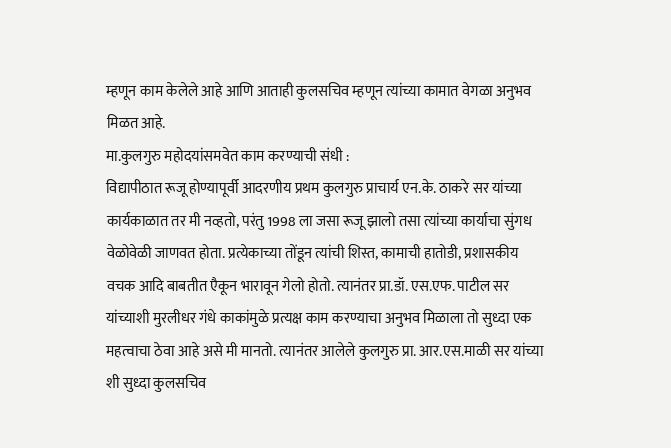म्हणून काम केलेले आहे आणि आताही कुलसचिव म्हणून त्यांच्या कामात वेगळा अनुभव मिळत आहे.
मा.कुलगुरु महोदयांसमवेत काम करण्याची संधी :
विद्यापीठात रूजू होण्यापूर्वी आदरणीय प्रथम कुलगुरु प्राचार्य एन.के. ठाकरे सर यांच्या कार्यकाळात तर मी नव्हतो, परंतु 1998 ला जसा रूजू झालो तसा त्यांच्या कार्याचा सुंगध वेळोवेळी जाणवत होता. प्रत्येकाच्या तोंडून त्यांची शिस्त, कामाची हातोडी, प्रशासकीय वचक आदि बाबतीत एैकून भारावून गेलो होतो. त्यानंतर प्रा.डॉ. एस.एफ. पाटील सर यांच्याशी मुरलीधर गंधे काकांमुळे प्रत्यक्ष काम करण्याचा अनुभव मिळाला तो सुध्दा एक महत्वाचा ठेवा आहे असे मी मानतो. त्यानंतर आलेले कुलगुरु प्रा. आर.एस.माळी सर यांच्या शी सुध्दा कुलसचिव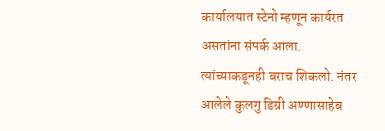कार्यालयात स्टेनो म्हणून कार्यरत असतांना संपर्क आला. त्यांच्याकडूनही बराच शिकलो. नंतर आलेले कुलगु डिग्री अण्णासाहेब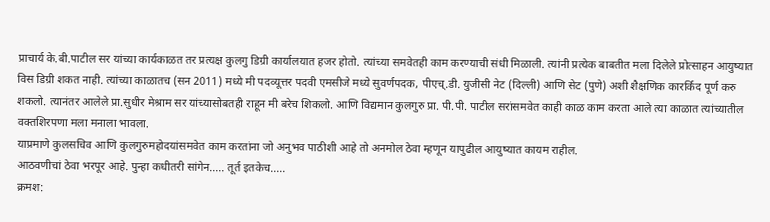प्राचार्य के.बी.पाटील सर यांच्या कार्यकाळत तर प्रत्यक्ष कुलगु डिग्री कार्यालयात हजर होतो. त्यांच्या समवेतही काम करण्याची संधी मिळाली. त्यांनी प्रत्येक बाबतीत मला दिलेले प्रोत्साहन आयुष्यात विस डिग्री शकत नाही. त्यांच्या काळातच (सन 2011) मध्ये मी पदव्यूत्तर पदवी एमसीजे मध्ये सुवर्णपदक, पीएच्.डी. युजीसी नेट (दिल्ली) आणि सेट (पुणे) अशी शैक्षणिक कारर्किद पूर्ण करु शकलो. त्यानंतर आलेले प्रा.सुधीर मेश्राम सर यांच्यासोबतही राहून मी बरेच शिकलो. आणि विद्यमान कुलगुरु प्रा. पी.पी. पाटील सरांसमवेत काही काळ काम करता आले त्या काळात त्यांच्यातील वक्तशिरपणा मला मनाला भावला.
याप्रमाणे कुलसचिव आणि कुलगुरुमहोदयांसमवेत काम करतांना जो अनुभव पाठीशी आहे तो अनमोल ठेवा म्हणून यापुढील आयुष्यात कायम राहील.
आठवणीचां ठेवा भरपूर आहे. पुन्हा कधीतरी सांगेन..... तूर्त इतकेच.....
क्रमश: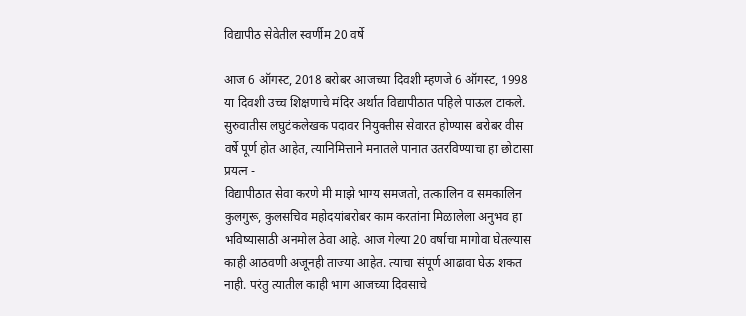विद्यापीठ सेवेतील स्वर्णीम 20 वर्षे

आज 6 ऑगस्ट, 2018 बरोबर आजच्या दिवशी म्हणजे 6 ऑगस्ट, 1998 या दिवशी उच्च शिक्षणाचे मंदिर अर्थात विद्यापीठात पहिले पाऊल टाकले. सुरुवातीस लघुटंकलेखक पदावर नियुक्तीस सेवारत होण्यास बरोबर वीस वर्षे पूर्ण होत आहेत, त्यानिमित्ताने मनातले पानात उतरविण्याचा हा छोटासा प्रयत्न -
विद्यापीठात सेवा करणे मी माझे भाग्य समजतो, तत्कालिन व समकालिन कुलगुरू, कुलसचिव महोदयांबरोबर काम करतांना मिळालेला अनुभव हा भविष्यासाठी अनमोल ठेवा आहे. आज गेल्या 20 वर्षाचा मागोवा घेतल्यास काही आठवणी अजूनही ताज्या आहेत. त्याचा संपूर्ण आढावा घेऊ शकत नाही. परंतु त्यातील काही भाग आजच्या दिवसाचे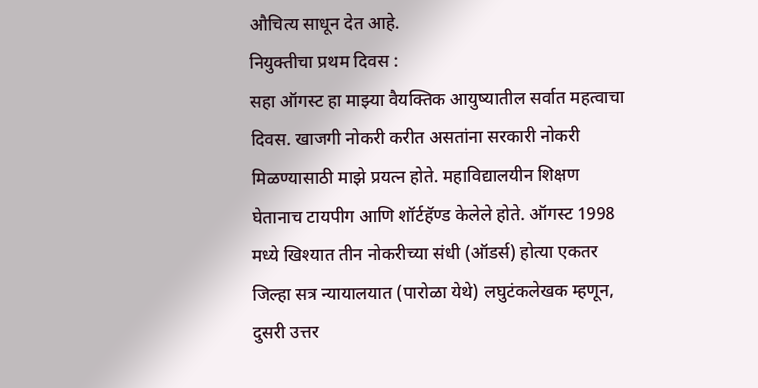औचित्य साधून देत आहे.
नियुक्तीचा प्रथम दिवस :
सहा ऑगस्ट हा माझ्या वैयक्तिक आयुष्यातील सर्वात महत्वाचा दिवस. खाजगी नोकरी करीत असतांना सरकारी नोकरी मिळण्यासाठी माझे प्रयत्न होते. महाविद्यालयीन शिक्षण घेतानाच टायपीग आणि शॉर्टहॅण्ड केलेले होते. ऑगस्ट 1998 मध्ये खिश्यात तीन नोकरीच्या संधी (ऑडर्स) होत्या एकतर जिल्हा सत्र न्यायालयात (पारोळा येथे) लघुटंकलेखक म्हणून, दुसरी उत्तर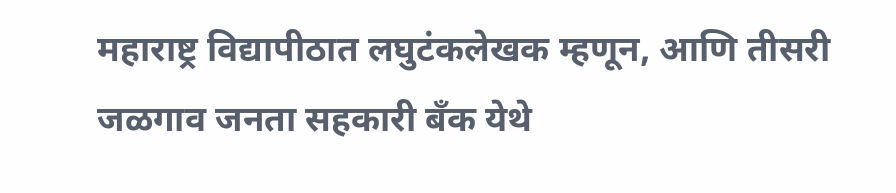महाराष्ट्र विद्यापीठात लघुटंकलेखक म्हणून, आणि तीसरी जळगाव जनता सहकारी बँक येथे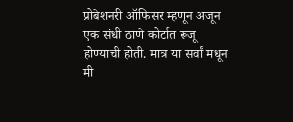प्रोबेशनरी ऑफिसर म्हणून अजून एक संधी ठाणे कोर्टात रूजू होण्याची होती. मात्र या सर्वां मधून मी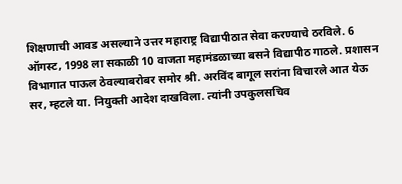शिक्षणाची आवड असल्याने उत्तर महाराष्ट्र विद्यापीठात सेवा करण्याचे ठरविले. 6 ऑगस्ट, 1998 ला सकाळी 10 वाजता महामंडळाच्या बसने विद्यापीठ गाठले. प्रशासन विभागात पाऊल ठेवल्याबरोबर समोर श्री. अरविंद बागूल सरांना विचारले आत येऊ सर, म्हटले या. नियुक्ती आदेश दाखविला. त्यांनी उपकुलसचिव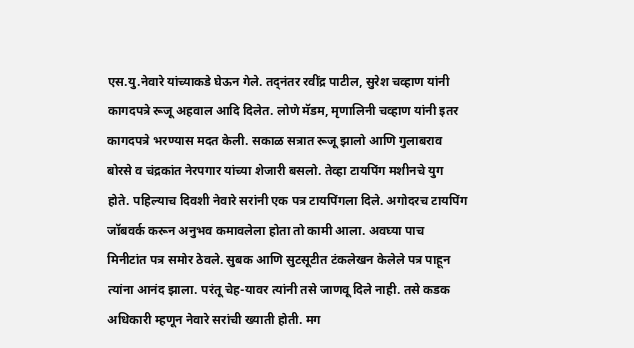एस.यु.नेवारे यांच्याकडे घेऊन गेले. तद्नंतर रवींद्र पाटील, सुरेश चव्हाण यांनी कागदपत्रे रूजू अहवाल आदि दिलेत. लोणे मॅडम, मृणालिनी चव्हाण यांनी इतर कागदपत्रे भरण्यास मदत केली. सकाळ सत्रात रूजू झालो आणि गुलाबराव बोरसे व चंद्रकांत नेरपगार यांच्या शेजारी बसलो. तेव्हा टायपिंग मशीनचे युग होते. पहिल्याच दिवशी नेवारे सरांनी एक पत्र टायपिंगला दिले. अगोदरच टायपिंग जॉबवर्क करून अनुभव कमावलेला होता तो कामी आला. अवघ्या पाच मिनीटांत पत्र समोर ठेवले. सुबक आणि सुटसूटीत टंकलेखन केलेले पत्र पाहून त्यांना आनंद झाला. परंतू चेह-यावर त्यांनी तसे जाणवू दिले नाही. तसे कडक अधिकारी म्हणून नेवारे सरांची ख्याती होती. मग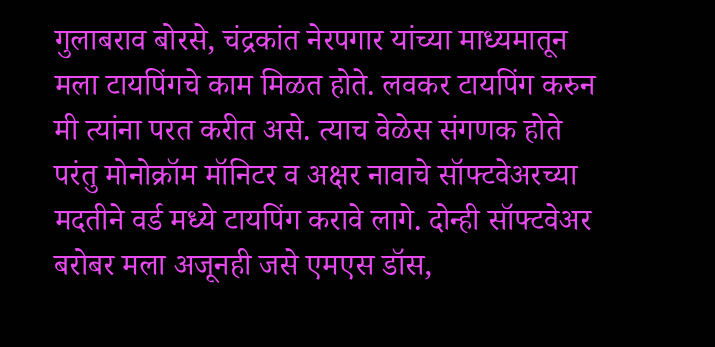गुलाबराव बोरसे, चंद्रकांत नेरपगार यांच्या माध्यमातून मला टायपिंगचे काम मिळत होते. लवकर टायपिंग करुन मी त्यांना परत करीत असे. त्याच वेळेस संगणक होते परंतु मोनोक्रॉम मॉनिटर व अक्षर नावाचे सॉफ्टवेअरच्या मदतीने वर्ड मध्ये टायपिंग करावे लागे. दोन्ही सॉफ्टवेअर बरोबर मला अजूनही जसे एमएस डॉस,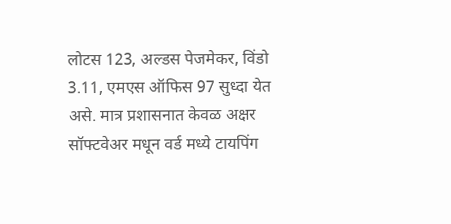लोटस 123, अल्डस पेजमेकर, विंडो 3.11, एमएस ऑफिस 97 सुध्दा येत असे. मात्र प्रशासनात केवळ अक्षर सॉफ्टवेअर मधून वर्ड मध्ये टायपिंग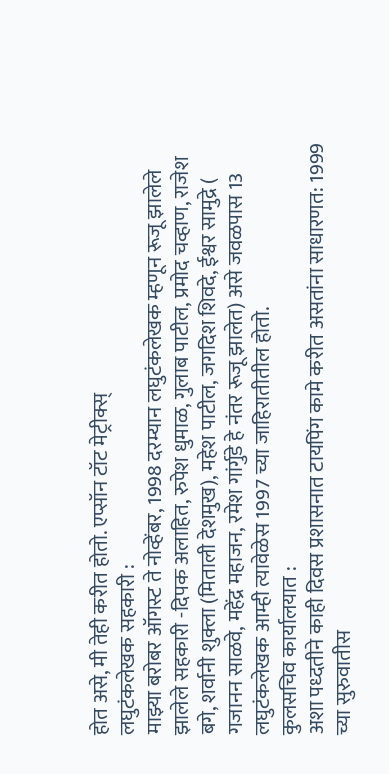होत असे, मी तेही करीत होतो. एप्सॉन टॉट मेट्रीक्स्
लघुटंकलेखक सहकारी :
माझ्या बरोबर ऑगस्ट ते नोव्हेंबर, 1998 दरम्यान लघुटंकलेखक म्हणून रूजू झालेले झालेले सहकारी -दिपक अलाहित, रुपेश धुमाळ, गुलाब पाटील, प्रमोद चव्हाण, राजेश बगे, शर्वानी शुक्ला (मिताली देशमुख), महेश पाटील, जगदिश शिवदे, ईश्वर सामुद्रे ( गजानन साळवे, महेंद्र महाजन, रमेश गांर्गुडे हे नंतर रूजू झालेत) असे जवळपास 13 लघुटंकलेखक आम्ही त्यावेळेस 1997 च्या जाहिरातीतील होतो.
कुलसचिव कार्यालयात :
अशा पध्दतीने काही दिवस प्रशासनात टायपिंग कामे करीत असतांना साधारणत: 1999 च्या सुरुवातीस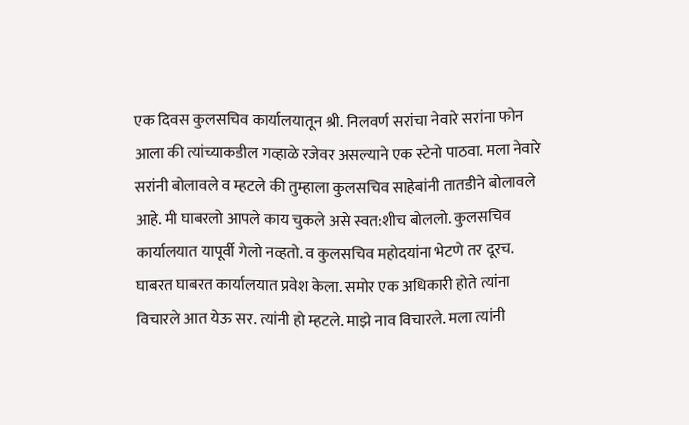एक दिवस कुलसचिव कार्यालयातून श्री. निलवर्ण सरांचा नेवारे सरांना फोन आला की त्यांच्याकडील गव्हाळे रजेवर असल्याने एक स्टेनो पाठवा. मला नेवारे सरांनी बोलावले व म्हटले की तुम्हाला कुलसचिव साहेबांनी तातडीने बोलावले आहे. मी घाबरलो आपले काय चुकले असे स्वत:शीच बोललो. कुलसचिव कार्यालयात यापूर्वी गेलो नव्हतो. व कुलसचिव महोदयांना भेटणे तर दूरच. घाबरत घाबरत कार्यालयात प्रवेश केला. समोर एक अधिकारी होते त्यांना विचारले आत येऊ सर. त्यांनी हो म्हटले. माझे नाव विचारले. मला त्यांनी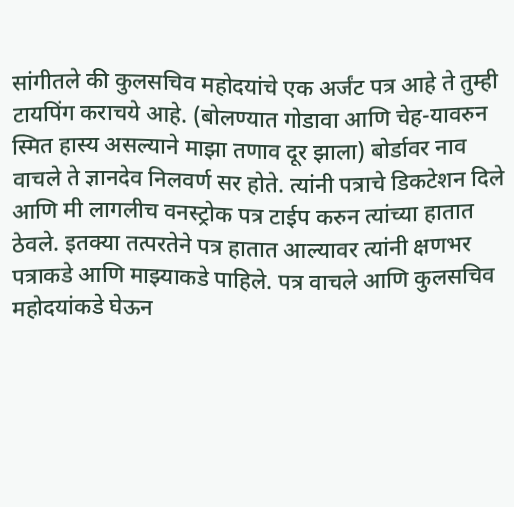सांगीतले की कुलसचिव महोदयांचे एक अर्जंट पत्र आहे ते तुम्ही टायपिंग कराचये आहे. (बोलण्यात गोडावा आणि चेह-यावरुन स्मित हास्य असल्याने माझा तणाव दूर झाला) बोर्डावर नाव वाचले ते ज्ञानदेव निलवर्ण सर होते. त्यांनी पत्राचे डिकटेशन दिले आणि मी लागलीच वनस्ट्रोक पत्र टाईप करुन त्यांच्या हातात ठेवले. इतक्या तत्परतेने पत्र हातात आल्यावर त्यांनी क्षणभर पत्राकडे आणि माझ्याकडे पाहिले. पत्र वाचले आणि कुलसचिव महोदयांकडे घेऊन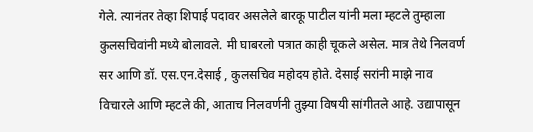गेले. त्यानंतर तेव्हा शिपाई पदावर असलेले बारकू पाटील यांनी मला म्हटले तुम्हाला कुलसचिवांनी मध्ये बोलावले. मी घाबरलो पत्रात काही चूकले असेल. मात्र तेथे निलवर्ण सर आणि डॉ. एस.एन.देसाई , कुलसचिव महोदय होते. देसाई सरांनी माझे नाव विचारले आणि म्हटले की, आताच निलवर्णनी तुझ्या विषयी सांगीतले आहे. उद्यापासून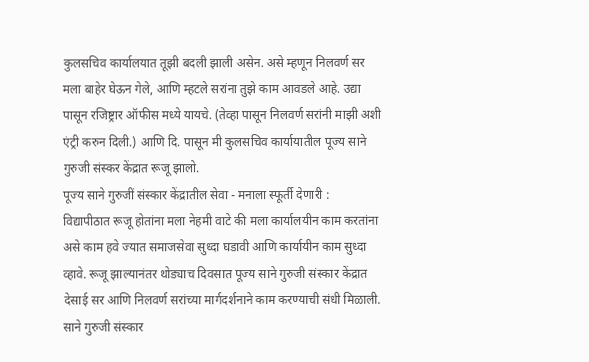कुलसचिव कार्यालयात तूझी बदली झाली असेन. असे म्हणून निलवर्ण सर मला बाहेर घेऊन गेले, आणि म्हटले सरांना तुझे काम आवडले आहे. उद्या पासून रजिष्ट्रार ऑफीस मध्ये यायचे. (तेव्हा पासून निलवर्ण सरांनी माझी अशी एंट्री करुन दिली.) आणि दि. पासून मी कुलसचिव कार्यायातील पूज्य साने गुरुजी संस्कर केंद्रात रूजू झालो.
पूज्य साने गुरुजीं संस्कार केंद्रातील सेवा - मनाला स्फूर्ती देणारी :
विद्यापीठात रूजू होतांना मला नेहमी वाटे की मला कार्यालयीन काम करतांना असे काम हवे ज्यात समाजसेवा सुध्दा घडावी आणि कार्यायीन काम सुध्दा व्हावे. रूजू झाल्यानंतर थोड्याच दिवसात पूज्य साने गुरुजी संस्कार केंद्रात देसाई सर आणि निलवर्ण सरांच्या मार्गदर्शनाने काम करण्याची संधी मिळाली. साने गुरुजी संस्कार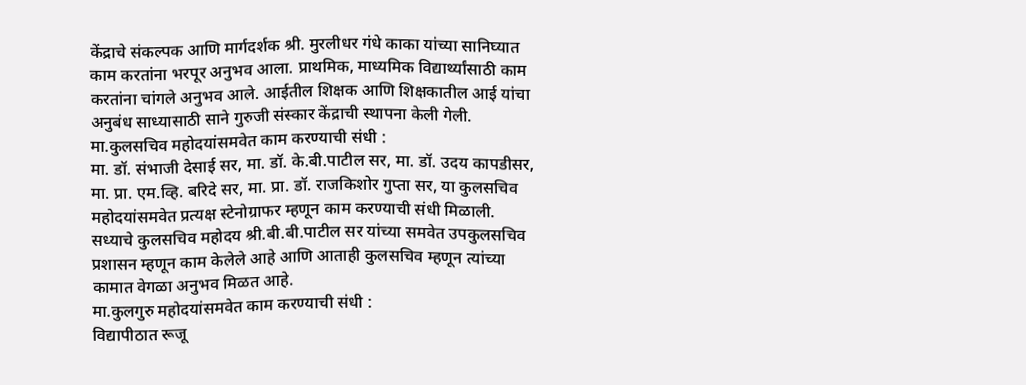केंद्राचे संकल्पक आणि मार्गदर्शक श्री. मुरलीधर गंधे काका यांच्या सानिघ्यात काम करतांना भरपूर अनुभव आला. प्राथमिक, माध्यमिक विद्यार्थ्यांसाठी काम करतांना चांगले अनुभव आले. आईतील शिक्षक आणि शिक्षकातील आई यांचा अनुबंध साध्यासाठी साने गुरुजी संस्कार केंद्राची स्थापना केली गेली.
मा.कुलसचिव महोदयांसमवेत काम करण्याची संधी :
मा. डॉ. संभाजी देसाई सर, मा. डॉ. के.बी.पाटील सर, मा. डॉ. उदय कापडीसर, मा. प्रा. एम.व्हि. बरिदे सर, मा. प्रा. डॉ. राजकिशोर गुप्ता सर, या कुलसचिव महोदयांसमवेत प्रत्यक्ष स्टेनोग्राफर म्हणून काम करण्याची संधी मिळाली. सध्याचे कुलसचिव महोदय श्री.बी.बी.पाटील सर यांच्या समवेत उपकुलसचिव प्रशासन म्हणून काम केलेले आहे आणि आताही कुलसचिव म्हणून त्यांच्या कामात वेगळा अनुभव मिळत आहे.
मा.कुलगुरु महोदयांसमवेत काम करण्याची संधी :
विद्यापीठात रूजू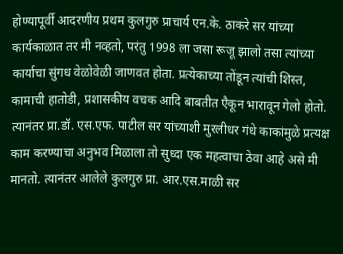होण्यापूर्वी आदरणीय प्रथम कुलगुरु प्राचार्य एन.के. ठाकरे सर यांच्या कार्यकाळात तर मी नव्हतो, परंतु 1998 ला जसा रूजू झालो तसा त्यांच्या कार्याचा सुंगध वेळोवेळी जाणवत होता. प्रत्येकाच्या तोंडून त्यांची शिस्त, कामाची हातोडी, प्रशासकीय वचक आदि बाबतीत एैकून भारावून गेलो होतो. त्यानंतर प्रा.डॉ. एस.एफ. पाटील सर यांच्याशी मुरलीधर गंधे काकांमुळे प्रत्यक्ष काम करण्याचा अनुभव मिळाला तो सुध्दा एक महत्वाचा ठेवा आहे असे मी मानतो. त्यानंतर आलेले कुलगुरु प्रा. आर.एस.माळी सर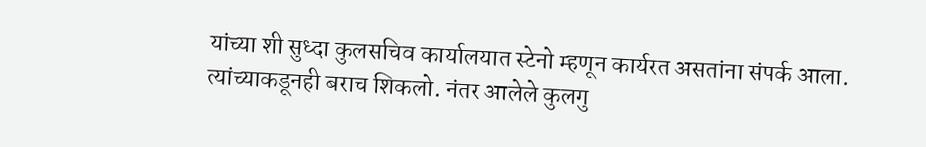यांच्या शी सुध्दा कुलसचिव कार्यालयात स्टेनो म्हणून कार्यरत असतांना संपर्क आला. त्यांच्याकडूनही बराच शिकलो. नंतर आलेले कुलगु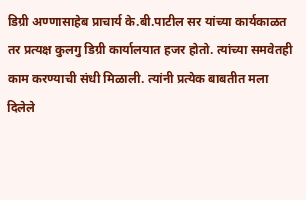डिग्री अण्णासाहेब प्राचार्य के.बी.पाटील सर यांच्या कार्यकाळत तर प्रत्यक्ष कुलगु डिग्री कार्यालयात हजर होतो. त्यांच्या समवेतही काम करण्याची संधी मिळाली. त्यांनी प्रत्येक बाबतीत मला दिलेले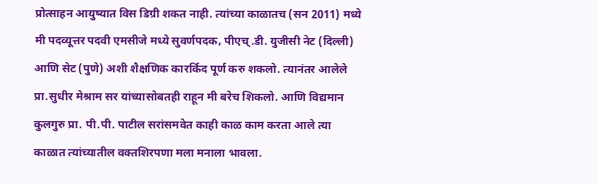प्रोत्साहन आयुष्यात विस डिग्री शकत नाही. त्यांच्या काळातच (सन 2011) मध्ये मी पदव्यूत्तर पदवी एमसीजे मध्ये सुवर्णपदक, पीएच्.डी. युजीसी नेट (दिल्ली) आणि सेट (पुणे) अशी शैक्षणिक कारर्किद पूर्ण करु शकलो. त्यानंतर आलेले प्रा.सुधीर मेश्राम सर यांच्यासोबतही राहून मी बरेच शिकलो. आणि विद्यमान कुलगुरु प्रा. पी.पी. पाटील सरांसमवेत काही काळ काम करता आले त्या काळात त्यांच्यातील वक्तशिरपणा मला मनाला भावला.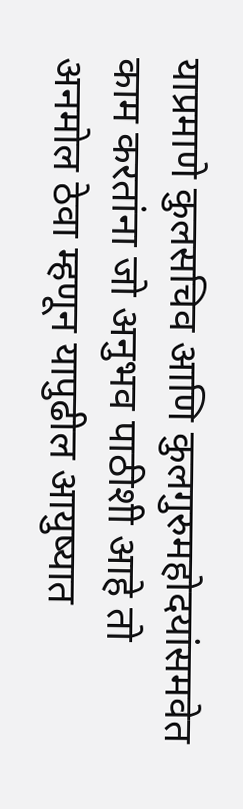याप्रमाणे कुलसचिव आणि कुलगुरुमहोदयांसमवेत काम करतांना जो अनुभव पाठीशी आहे तो अनमोल ठेवा म्हणून यापुढील आयुष्यात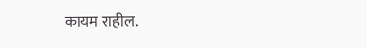कायम राहील.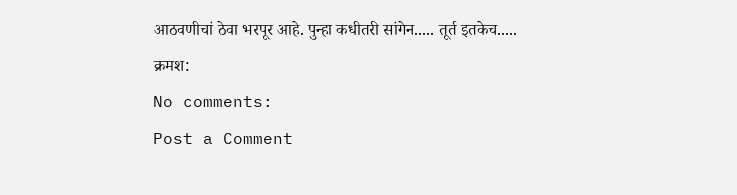आठवणीचां ठेवा भरपूर आहे. पुन्हा कधीतरी सांगेन..... तूर्त इतकेच.....
क्रमश:
No comments:
Post a Comment